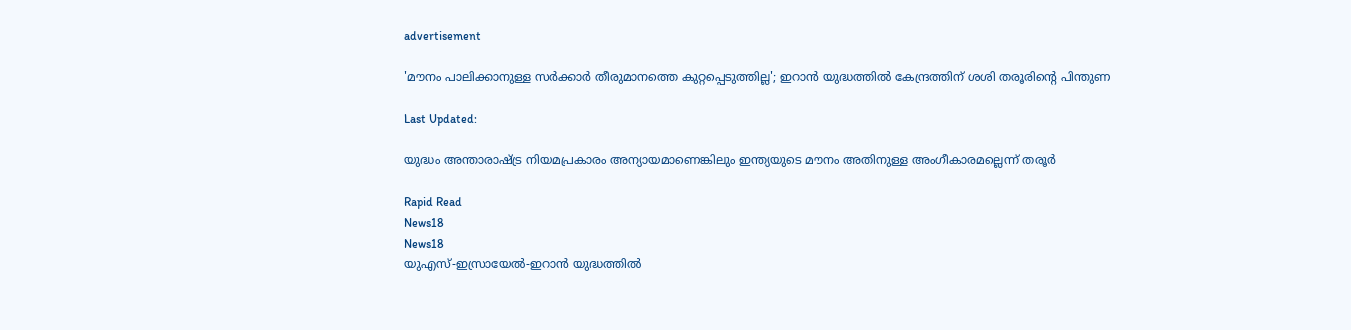advertisement

'മൗനം പാലിക്കാനുള്ള സർക്കാർ തീരുമാനത്തെ കുറ്റപ്പെടുത്തില്ല'; ഇറാൻ യുദ്ധത്തിൽ കേന്ദ്രത്തിന് ശശി തരൂരിന്റെ പിന്തുണ

Last Updated:

യുദ്ധം അന്താരാഷ്ട്ര നിയമപ്രകാരം അന്യായമാണെങ്കിലും ഇന്ത്യയുടെ മൗനം അതിനുള്ള അംഗീകാരമല്ലെന്ന് തരൂർ

Rapid Read
News18
News18
യുഎസ്-ഇസ്രായേൽ-ഇറാൻ യുദ്ധത്തിൽ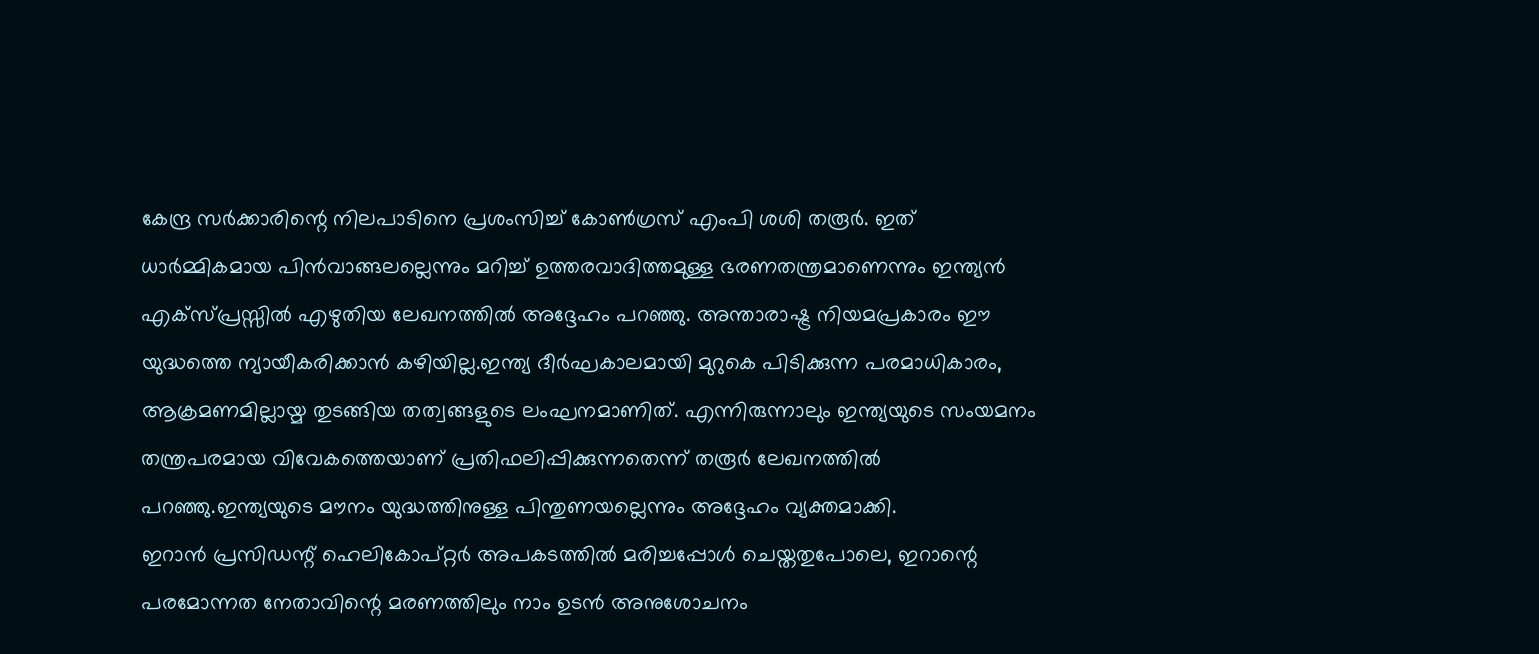കേന്ദ്ര സർക്കാരിന്റെ നിലപാടിനെ പ്രശംസിച്ച് കോൺഗ്രസ് എംപി ശശി തരൂർ. ഇത് ധാർമ്മികമായ പിൻവാങ്ങലല്ലെന്നും മറിച്ച് ഉത്തരവാദിത്തമുള്ള ഭരണതന്ത്രമാണെന്നും ഇന്ത്യൻ എക്സ്പ്രസ്സിൽ എഴുതിയ ലേഖനത്തിൽ അദ്ദേഹം പറഞ്ഞു. അന്താരാഷ്ട്ര നിയമപ്രകാരം ഈ യുദ്ധത്തെ ന്യായീകരിക്കാൻ കഴിയില്ല.ഇന്ത്യ ദീർഘകാലമായി മുറുകെ പിടിക്കുന്ന പരമാധികാരം, ആക്രമണമില്ലായ്മ തുടങ്ങിയ തത്വങ്ങളുടെ ലംഘനമാണിത്. എന്നിരുന്നാലും ഇന്ത്യയുടെ സംയമനം തന്ത്രപരമായ വിവേകത്തെയാണ് പ്രതിഫലിപ്പിക്കുന്നതെന്ന് തരൂർ ലേഖനത്തിൽ പറഞ്ഞു.ഇന്ത്യയുടെ മൗനം യുദ്ധത്തിനുള്ള പിന്തുണയല്ലെന്നും അദ്ദേഹം വ്യക്തമാക്കി.
ഇറാൻ പ്രസിഡന്റ് ഹെലികോപ്റ്റർ അപകടത്തിൽ മരിച്ചപ്പോൾ ചെയ്തതുപോലെ, ഇറാന്റെ പരമോന്നത നേതാവിന്റെ മരണത്തിലും നാം ഉടൻ അനുശോചനം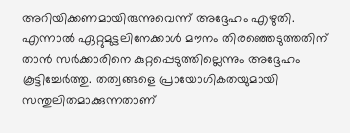അറിയിക്കണമായിരുന്നുവെന്ന് അദ്ദേഹം എഴുതി. എന്നാൽ ഏറ്റുമുട്ടലിനേക്കാൾ മൗനം തിരഞ്ഞെടുത്തതിന് താൻ സർക്കാരിനെ കുറ്റപ്പെടുത്തില്ലെന്നും അദ്ദേഹം കൂട്ടിച്ചേർത്തു. തത്വങ്ങളെ പ്രായോഗികതയുമായി സന്തുലിതമാക്കുന്നതാണ്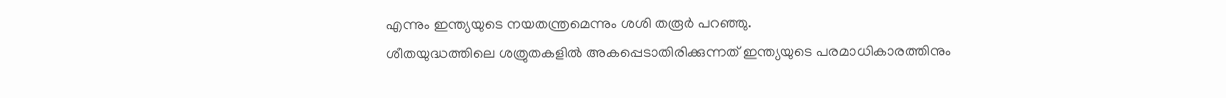എന്നും ഇന്ത്യയുടെ നയതന്ത്രമെന്നും ശശി തരൂർ പറഞ്ഞു.
ശീതയുദ്ധത്തിലെ ശത്രുതകളിൽ അകപ്പെടാതിരിക്കുന്നത് ഇന്ത്യയുടെ പരമാധികാരത്തിനും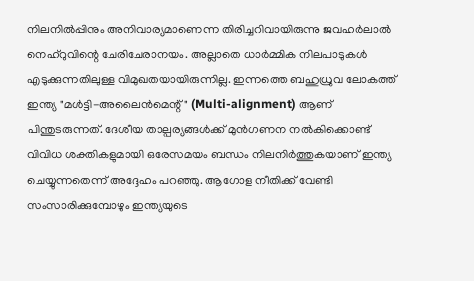നിലനിൽപ്പിനും അനിവാര്യമാണെന്ന തിരിച്ചറിവായിരുന്നു ജവഹർലാൽ നെഹ്‌റുവിന്റെ ചേരിചേരാനയം. അല്ലാതെ ധാർമ്മിക നിലപാടുകൾ എടുക്കുന്നതിലുള്ള വിമുഖതയായിരുന്നില്ല. ഇന്നത്തെ ബഹുധ്രുവ ലോകത്ത് ഇന്ത്യ "മൾട്ടി-അലൈൻമെന്റ്" (Multi-alignment) ആണ് പിന്തുടരുന്നത്. ദേശീയ താല്പര്യങ്ങൾക്ക് മുൻഗണന നൽകിക്കൊണ്ട് വിവിധ ശക്തികളുമായി ഒരേസമയം ബന്ധം നിലനിർത്തുകയാണ് ഇന്ത്യ ചെയ്യുന്നതെന്ന് അദ്ദേഹം പറഞ്ഞു. ആഗോള നീതിക്ക് വേണ്ടി സംസാരിക്കുമ്പോഴും ഇന്ത്യയുടെ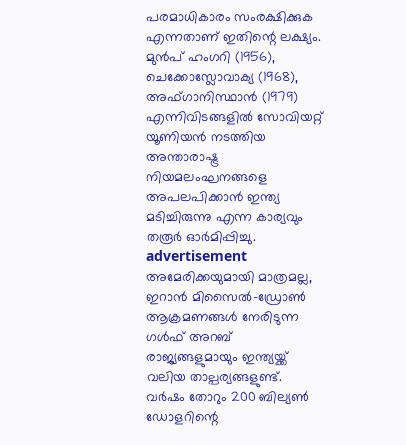പരമാധികാരം സംരക്ഷിക്കുക എന്നതാണ് ഇതിന്റെ ലക്ഷ്യം. മുൻപ് ഹംഗറി (1956), ചെക്കോസ്ലോവാക്യ (1968), അഫ്ഗാനിസ്ഥാൻ (1979) എന്നിവിടങ്ങളിൽ സോവിയറ്റ് യൂണിയൻ നടത്തിയ അന്താരാഷ്ട്ര നിയമലംഘനങ്ങളെ അപലപിക്കാൻ ഇന്ത്യ മടിച്ചിരുന്നു എന്ന കാര്യവും തരൂർ ഓർമിപ്പിച്ചു.
advertisement
അമേരിക്കയുമായി മാത്രമല്ല, ഇറാൻ മിസൈൽ-ഡ്രോൺ ആക്രമണങ്ങൾ നേരിടുന്ന ഗൾഫ് അറബ് രാജ്യങ്ങളുമായും ഇന്ത്യയ്ക്ക് വലിയ താല്പര്യങ്ങളുണ്ട്. വർഷം തോറും 200 ബില്യൺ ഡോളറിന്റെ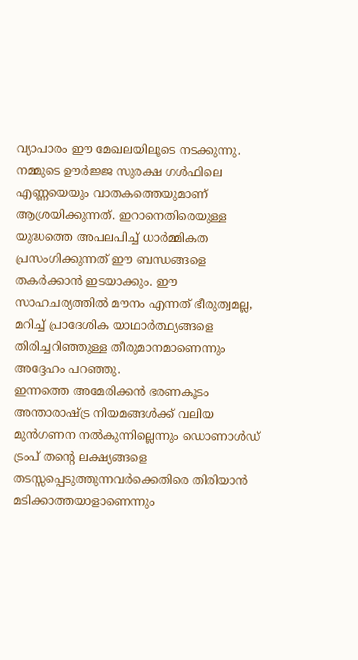വ്യാപാരം ഈ മേഖലയിലൂടെ നടക്കുന്നു. നമ്മുടെ ഊർജ്ജ സുരക്ഷ ഗൾഫിലെ എണ്ണയെയും വാതകത്തെയുമാണ് ആശ്രയിക്കുന്നത്. ഇറാനെതിരെയുള്ള യുദ്ധത്തെ അപലപിച്ച് ധാർമ്മികത പ്രസംഗിക്കുന്നത് ഈ ബന്ധങ്ങളെ തകർക്കാൻ ഇടയാക്കും. ഈ സാഹചര്യത്തിൽ മൗനം എന്നത് ഭീരുത്വമല്ല, മറിച്ച് പ്രാദേശിക യാഥാർത്ഥ്യങ്ങളെ തിരിച്ചറിഞ്ഞുള്ള തീരുമാനമാണെന്നും അദ്ദേഹം പറഞ്ഞു.
ഇന്നത്തെ അമേരിക്കൻ ഭരണകൂടം അന്താരാഷ്ട്ര നിയമങ്ങൾക്ക് വലിയ മുൻഗണന നൽകുന്നില്ലെന്നും ഡൊണാൾഡ് ട്രംപ് തന്റെ ലക്ഷ്യങ്ങളെ തടസ്സപ്പെടുത്തുന്നവർക്കെതിരെ തിരിയാൻ മടിക്കാത്തയാളാണെന്നും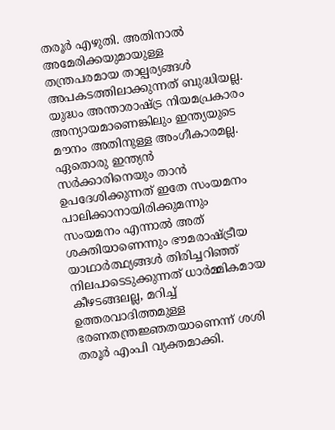തരൂർ എഴുതി. അതിനാൽ അമേരിക്കയുമായുള്ള തന്ത്രപരമായ താല്പര്യങ്ങൾ അപകടത്തിലാക്കുന്നത് ബുദ്ധിയല്ല. യുദ്ധം അന്താരാഷ്ട്ര നിയമപ്രകാരം അന്യായമാണെങ്കിലും ഇന്ത്യയുടെ മൗനം അതിനുള്ള അംഗീകാരമല്ല. ഏതൊരു ഇന്ത്യൻ സർക്കാരിനെയും താൻ ഉപദേശിക്കുന്നത് ഇതേ സംയമനം പാലിക്കാനായിരിക്കുമന്നും സംയമനം എന്നാൽ അത് ശക്തിയാണെന്നും ഭൗമരാഷ്ട്രീയ യാഥാർത്ഥ്യങ്ങൾ തിരിച്ചറിഞ്ഞ് നിലപാടെടുക്കുന്നത് ധാർമ്മികമായ കീഴടങ്ങലല്ല, മറിച്ച് ഉത്തരവാദിത്തമുള്ള ഭരണതന്ത്രജ്ഞതയാണെന്ന് ശശി തരൂർ എംപി വ്യക്തമാക്കി.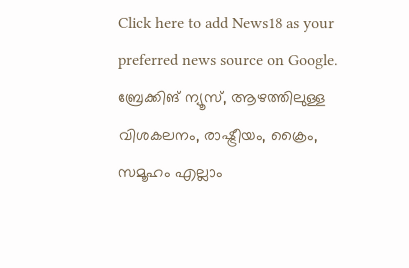Click here to add News18 as your preferred news source on Google.
ബ്രേക്കിങ് ന്യൂസ്, ആഴത്തിലുള്ള വിശകലനം, രാഷ്ട്രീയം, ക്രൈം, സമൂഹം എല്ലാം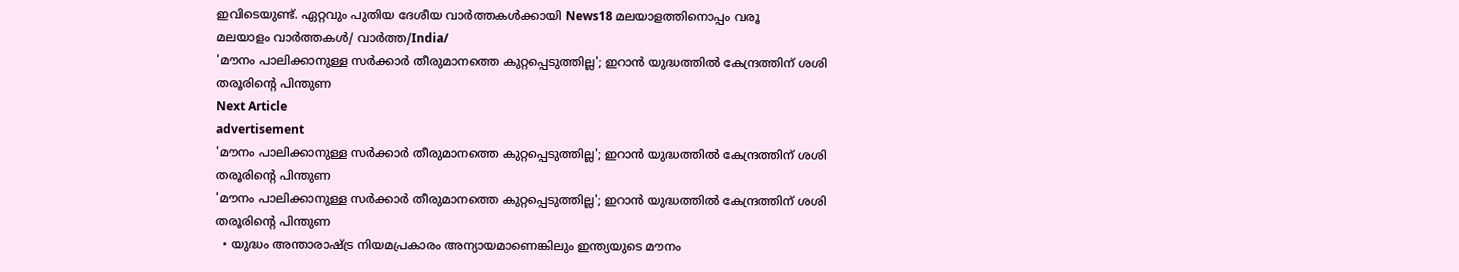ഇവിടെയുണ്ട്. ഏറ്റവും പുതിയ ദേശീയ വാർത്തകൾക്കായി News18 മലയാളത്തിനൊപ്പം വരൂ
മലയാളം വാർത്തകൾ/ വാർത്ത/India/
'മൗനം പാലിക്കാനുള്ള സർക്കാർ തീരുമാനത്തെ കുറ്റപ്പെടുത്തില്ല'; ഇറാൻ യുദ്ധത്തിൽ കേന്ദ്രത്തിന് ശശി തരൂരിന്റെ പിന്തുണ
Next Article
advertisement
'മൗനം പാലിക്കാനുള്ള സർക്കാർ തീരുമാനത്തെ കുറ്റപ്പെടുത്തില്ല'; ഇറാൻ യുദ്ധത്തിൽ കേന്ദ്രത്തിന് ശശി തരൂരിന്റെ പിന്തുണ
'മൗനം പാലിക്കാനുള്ള സർക്കാർ തീരുമാനത്തെ കുറ്റപ്പെടുത്തില്ല'; ഇറാൻ യുദ്ധത്തിൽ കേന്ദ്രത്തിന് ശശി തരൂരിന്റെ പിന്തുണ
  • യുദ്ധം അന്താരാഷ്ട്ര നിയമപ്രകാരം അന്യായമാണെങ്കിലും ഇന്ത്യയുടെ മൗനം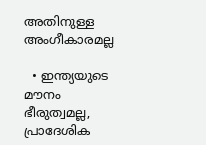അതിനുള്ള അംഗീകാരമല്ല

  • ഇന്ത്യയുടെ മൗനം ഭീരുത്വമല്ല, പ്രാദേശിക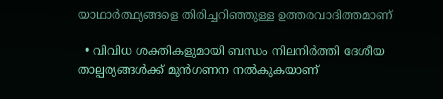യാഥാർത്ഥ്യങ്ങളെ തിരിച്ചറിഞ്ഞുള്ള ഉത്തരവാദിത്തമാണ്

  • വിവിധ ശക്തികളുമായി ബന്ധം നിലനിർത്തി ദേശീയ താല്പര്യങ്ങൾക്ക് മുൻഗണന നൽകുകയാണ്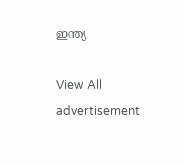ഇന്ത്യ

View All
advertisement